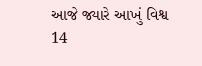આજે જ્યારે આખું વિશ્વ 14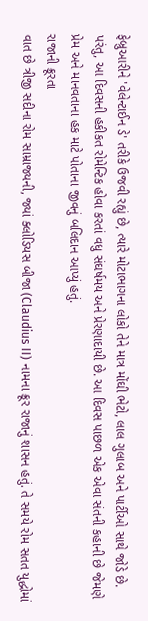ફેબ્રુઆરીને 'વેલેન્ટાઈન ડે' તરીકે ઉજવી રહ્યું છે, ત્યારે મોટાભાગના લોકો તેને માત્ર મોંઘી ભેટો, લાલ ગુલાબ અને પાર્ટીઓ સાથે જોડે છે. પરંતુ, આ દિવસની હકીકત રોમેન્ટિક હોવા કરતાં વધુ સંઘર્ષમય અને પ્રેરણાદાયી છે. આ દિવસ પાછળ એક એવા સંતની કહાની છે જેમણે પ્રેમ અને માનવતાના હક માટે પોતાના જીવનું બલિદાન આપ્યું હતું.
રાજાની ક્રૂરતા
વાત છે ત્રીજી સદીના રોમ સામ્રાજ્યની, જ્યાં ક્લોડિયસ બીજા (Claudius II) નામના ક્રૂર રાજાનું શાસન હતું. તે સમયે રોમ સતત યુદ્ધોમાં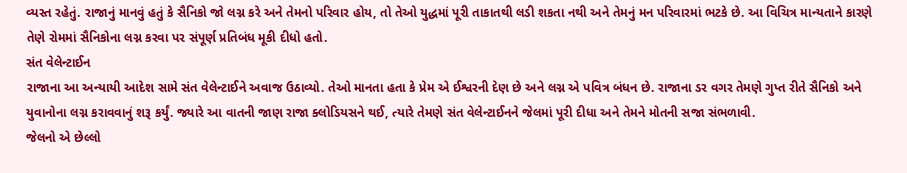વ્યસ્ત રહેતું. રાજાનું માનવું હતું કે સૈનિકો જો લગ્ન કરે અને તેમનો પરિવાર હોય, તો તેઓ યુદ્ધમાં પૂરી તાકાતથી લડી શકતા નથી અને તેમનું મન પરિવારમાં ભટકે છે. આ વિચિત્ર માન્યતાને કારણે તેણે રોમમાં સૈનિકોના લગ્ન કરવા પર સંપૂર્ણ પ્રતિબંધ મૂકી દીધો હતો.
સંત વેલેન્ટાઈન
રાજાના આ અન્યાયી આદેશ સામે સંત વેલેન્ટાઈને અવાજ ઉઠાવ્યો. તેઓ માનતા હતા કે પ્રેમ એ ઈશ્વરની દેણ છે અને લગ્ન એ પવિત્ર બંધન છે. રાજાના ડર વગર તેમણે ગુપ્ત રીતે સૈનિકો અને યુવાનોના લગ્ન કરાવવાનું શરૂ કર્યું. જ્યારે આ વાતની જાણ રાજા ક્લોડિયસને થઈ, ત્યારે તેમણે સંત વેલેન્ટાઈનને જેલમાં પૂરી દીધા અને તેમને મોતની સજા સંભળાવી.
જેલનો એ છેલ્લો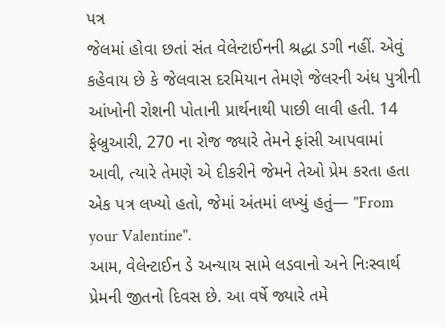પત્ર
જેલમાં હોવા છતાં સંત વેલેન્ટાઈનની શ્રદ્ધા ડગી નહીં. એવું કહેવાય છે કે જેલવાસ દરમિયાન તેમણે જેલરની અંધ પુત્રીની આંખોની રોશની પોતાની પ્રાર્થનાથી પાછી લાવી હતી. 14 ફેબ્રુઆરી, 270 ના રોજ જ્યારે તેમને ફાંસી આપવામાં આવી, ત્યારે તેમણે એ દીકરીને જેમને તેઓ પ્રેમ કરતા હતા એક પત્ર લખ્યો હતો, જેમાં અંતમાં લખ્યું હતું— "From your Valentine".
આમ, વેલેન્ટાઈન ડે અન્યાય સામે લડવાનો અને નિઃસ્વાર્થ પ્રેમની જીતનો દિવસ છે. આ વર્ષે જ્યારે તમે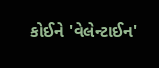કોઈને 'વેલેન્ટાઈન'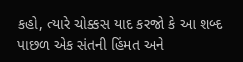કહો, ત્યારે ચોક્કસ યાદ કરજો કે આ શબ્દ પાછળ એક સંતની હિંમત અને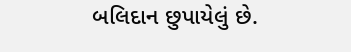બલિદાન છુપાયેલું છે.